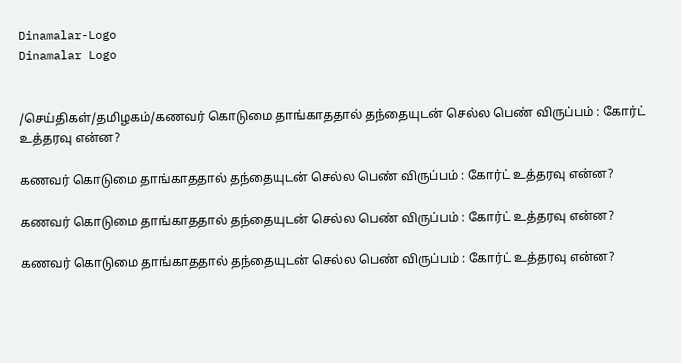Dinamalar-Logo
Dinamalar Logo


/செய்திகள்/தமிழகம்/கணவர் கொடுமை தாங்காததால் தந்தையுடன் செல்ல பெண் விருப்பம் : கோர்ட் உத்தரவு என்ன?

கணவர் கொடுமை தாங்காததால் தந்தையுடன் செல்ல பெண் விருப்பம் : கோர்ட் உத்தரவு என்ன?

கணவர் கொடுமை தாங்காததால் தந்தையுடன் செல்ல பெண் விருப்பம் : கோர்ட் உத்தரவு என்ன?

கணவர் கொடுமை தாங்காததால் தந்தையுடன் செல்ல பெண் விருப்பம் : கோர்ட் உத்தரவு என்ன?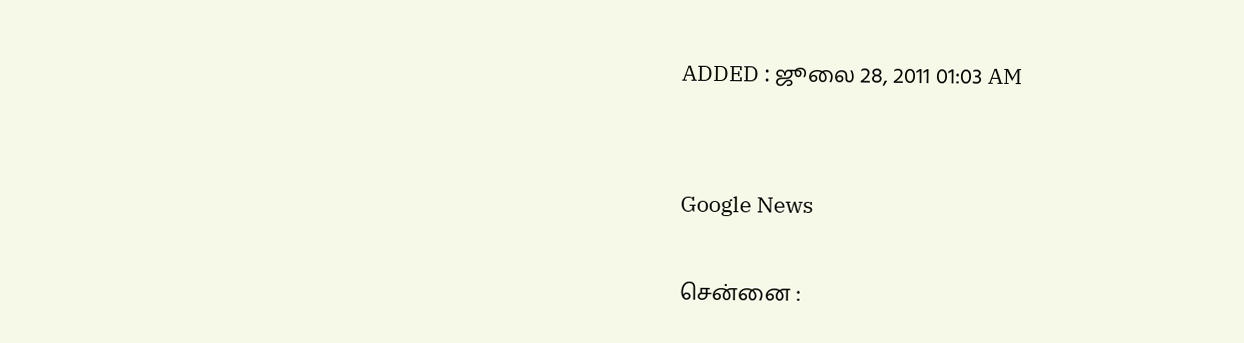ADDED : ஜூலை 28, 2011 01:03 AM


Google News

சென்னை :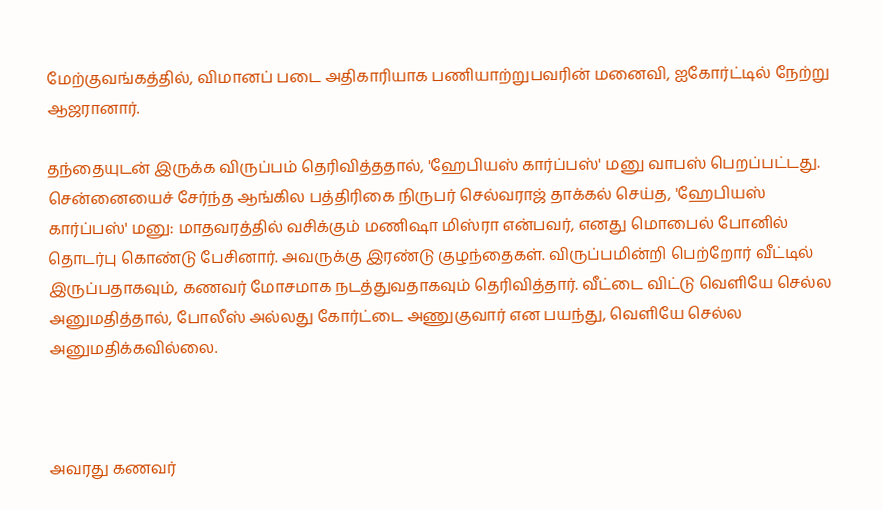மேற்குவங்கத்தில், விமானப் படை அதிகாரியாக பணியாற்றுபவரின் மனைவி, ஐகோர்ட்டில் நேற்று ஆஜரானார்.

தந்தையுடன் இருக்க விருப்பம் தெரிவித்ததால், 'ஹேபியஸ் கார்ப்பஸ்' மனு வாபஸ் பெறப்பட்டது. சென்னையைச் சேர்ந்த ஆங்கில பத்திரிகை நிருபர் செல்வராஜ் தாக்கல் செய்த, 'ஹேபியஸ் கார்ப்பஸ்' மனு: மாதவரத்தில் வசிக்கும் மணிஷா மிஸ்ரா என்பவர், எனது மொபைல் போனில் தொடர்பு கொண்டு பேசினார். அவருக்கு இரண்டு குழந்தைகள். விருப்பமின்றி பெற்றோர் வீட்டில் இருப்பதாகவும், கணவர் மோசமாக நடத்துவதாகவும் தெரிவித்தார். வீட்டை விட்டு வெளியே செல்ல அனுமதித்தால், போலீஸ் அல்லது கோர்ட்டை அணுகுவார் என பயந்து, வெளியே செல்ல அனுமதிக்கவில்லை.



அவரது கணவர்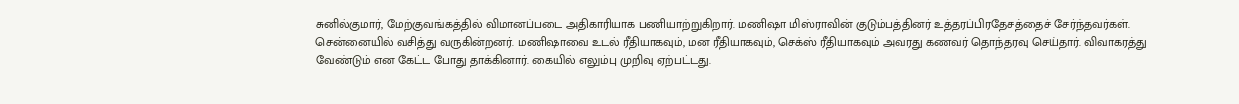சுனில்குமார், மேற்குவங்கத்தில் விமானப்படை அதிகாரியாக பணியாற்றுகிறார். மணிஷா மிஸ்ராவின் குடும்பத்தினர் உத்தரப்பிரதேசத்தைச் சேர்ந்தவர்கள். சென்னையில் வசித்து வருகின்றனர். மணிஷாவை உடல் ரீதியாகவும், மன ரீதியாகவும், செக்ஸ் ரீதியாகவும் அவரது கணவர் தொந்தரவு செய்தார். விவாகரத்து வேண்டும் என கேட்ட போது தாக்கினார். கையில் எலும்பு முறிவு ஏற்பட்டது.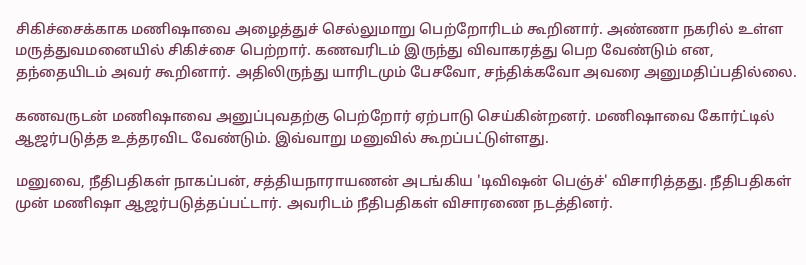சிகிச்சைக்காக மணிஷாவை அழைத்துச் செல்லுமாறு பெற்றோரிடம் கூறினார். அண்ணா நகரில் உள்ள மருத்துவமனையில் சிகிச்சை பெற்றார். கணவரிடம் இருந்து விவாகரத்து பெற வேண்டும் என, தந்தையிடம் அவர் கூறினார். அதிலிருந்து யாரிடமும் பேசவோ, சந்திக்கவோ அவரை அனுமதிப்பதில்லை.

கணவருடன் மணிஷாவை அனுப்புவதற்கு பெற்றோர் ஏற்பாடு செய்கின்றனர். மணிஷாவை கோர்ட்டில் ஆஜர்படுத்த உத்தரவிட வேண்டும். இவ்வாறு மனுவில் கூறப்பட்டுள்ளது.

மனுவை, நீதிபதிகள் நாகப்பன், சத்தியநாராயணன் அடங்கிய 'டிவிஷன் பெஞ்ச்' விசாரித்தது. நீதிபதிகள் முன் மணிஷா ஆஜர்படுத்தப்பட்டார். அவரிடம் நீதிபதிகள் விசாரணை நடத்தினர்.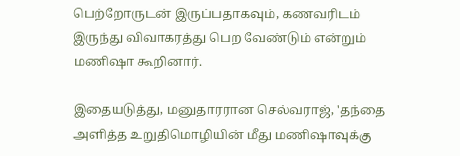பெற்றோருடன் இருப்பதாகவும், கணவரிடம் இருந்து விவாகரத்து பெற வேண்டும் என்றும் மணிஷா கூறினார்.

இதையடுத்து, மனுதாரரான செல்வராஜ், 'தந்தை அளித்த உறுதிமொழியின் மீது மணிஷாவுக்கு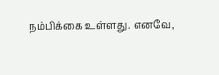நம்பிக்கை உள்ளது. எனவே,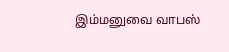இம்மனுவை வாபஸ்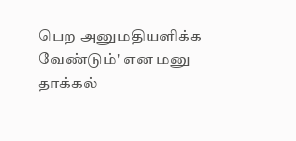பெற அனுமதியளிக்க வேண்டும்' என மனு தாக்கல்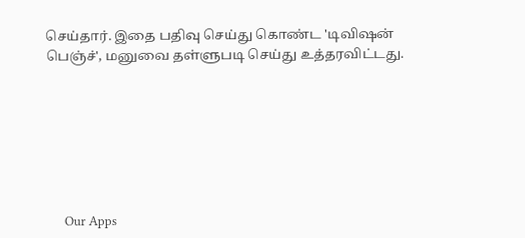செய்தார். இதை பதிவு செய்து கொண்ட 'டிவிஷன் பெஞ்ச்', மனுவை தள்ளுபடி செய்து உத்தரவிட்டது.







      Our Apps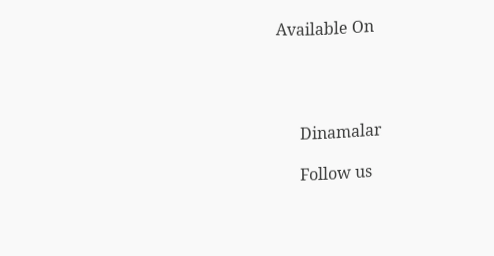Available On




      Dinamalar

      Follow us